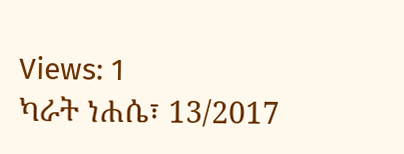Views: 1
ካራት ነሐሴ፣ 13/2017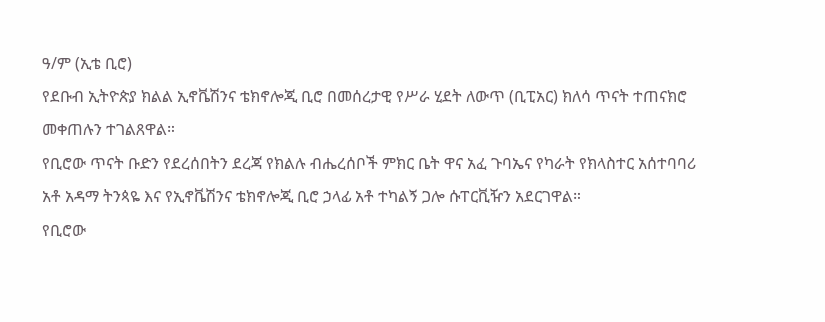ዓ/ም (ኢቴ ቢሮ)
የደቡብ ኢትዮጵያ ክልል ኢኖቬሽንና ቴክኖሎጂ ቢሮ በመሰረታዊ የሥራ ሂደት ለውጥ (ቢፒአር) ክለሳ ጥናት ተጠናክሮ መቀጠሉን ተገልጸዋል።
የቢሮው ጥናት ቡድን የደረሰበትን ደረጃ የክልሉ ብሔረሰቦች ምክር ቤት ዋና አፈ ጉባኤና የካራት የክላስተር አሰተባባሪ አቶ አዳማ ትንጳዬ እና የኢኖቬሽንና ቴክኖሎጂ ቢሮ ኃላፊ አቶ ተካልኝ ጋሎ ሱፐርቪዥን አደርገዋል።
የቢሮው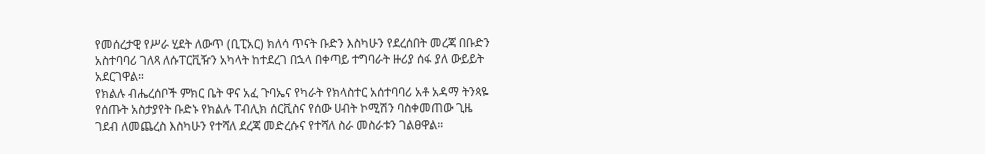የመሰረታዊ የሥራ ሂደት ለውጥ (ቢፒአር) ክለሳ ጥናት ቡድን እስካሁን የደረሰበት መረጃ በቡድን አስተባባሪ ገለጻ ለሱፐርቪዥን አካላት ከተደረገ በኋላ በቀጣይ ተግባራት ዙሪያ ሰፋ ያለ ውይይት አደርገዋል።
የክልሉ ብሔረሰቦች ምክር ቤት ዋና አፈ ጉባኤና የካራት የክላስተር አሰተባባሪ አቶ አዳማ ትንጳዬ የሰጡት አስታያየት ቡድኑ የክልሉ ፐብሊክ ሰርቪስና የሰው ሀብት ኮሚሽን ባስቀመጠው ጊዜ ገደብ ለመጨረስ እስካሁን የተሻለ ደረጃ መድረሱና የተሻለ ስራ መስራቱን ገልፀዋል።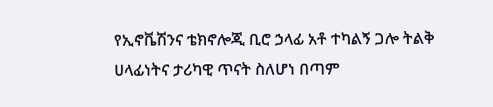የኢኖቬሽንና ቴክኖሎጂ ቢሮ ኃላፊ አቶ ተካልኝ ጋሎ ትልቅ ሀላፊነትና ታሪካዊ ጥናት ስለሆነ በጣም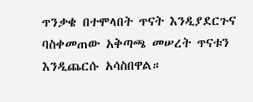ጥንቃቄ በተሞላበት ጥናት እንዲያደርጉና ባስቀመጠው አቅጣጫ መሠረት ጥናቱን እንዲጨርሱ አሳስበዋል።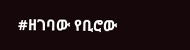#ዘገባው የቢሮው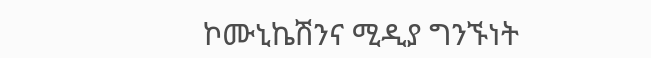ኮሙኒኬሽንና ሚዲያ ግንኙነት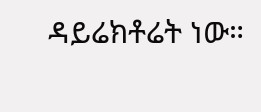ዳይሬክቶሬት ነው።